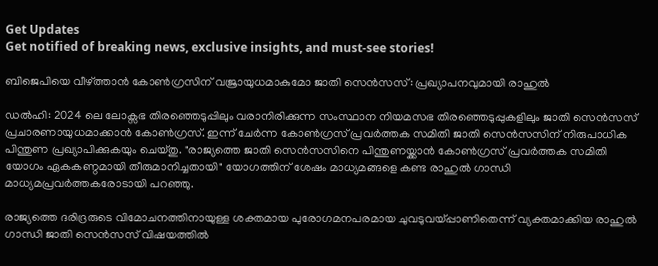Get Updates
Get notified of breaking news, exclusive insights, and must-see stories!

ബിജെപിയെ വീഴ്ത്താന്‍ കോണ്‍ഗ്രസിന് വജ്രായുധമാകുമോ ജാതി സെന്‍സസ്: പ്രഖ്യാപനവുമായി രാഹുല്‍

ഡല്‍ഹി: 2024 ലെ ലോക്സഭ തിരഞ്ഞെടുപ്പിലും വരാനിരിക്കുന്ന സംസ്ഥാന നിയമസഭ തിരഞ്ഞെടുപ്പുകളിലും ജാതി സെന്‍സസ് പ്രചാരണായുധമാക്കാന്‍ കോണ്‍ഗ്രസ്. ഇന്ന് ചേർന്ന കോണ്‍ഗ്രസ് പ്രവർത്തക സമിതി ജാതി സെന്‍സസിന് നിരുപാധിക പിന്തുണ പ്രഖ്യാപിക്കുകയും ചെയ്തു. "രാജ്യത്തെ ജാതി സെൻസസിനെ പിന്തുണയ്ക്കാൻ കോണ്‍ഗ്രസ് പ്രവർത്തക സമിതി യോഗം ഏകകണ്ഠമായി തീരുമാനിച്ചതായി" യോഗത്തിന് ശേഷം മാധ്യമങ്ങളെ കണ്ട രാഹുല്‍ ഗാന്ധി മാധ്യമപ്രവർത്തകരോടായി പറഞ്ഞു.

രാജ്യത്തെ ദരിദ്രരുടെ വിമോചനത്തിനായുള്ള ശക്തമായ പുരോഗമനപരമായ ചുവടുവയ്പ്പാണിതെന്ന് വ്യക്തമാക്കിയ രാഹുല്‍ ഗാന്ധി ജാതി സെൻസസ് വിഷയത്തിൽ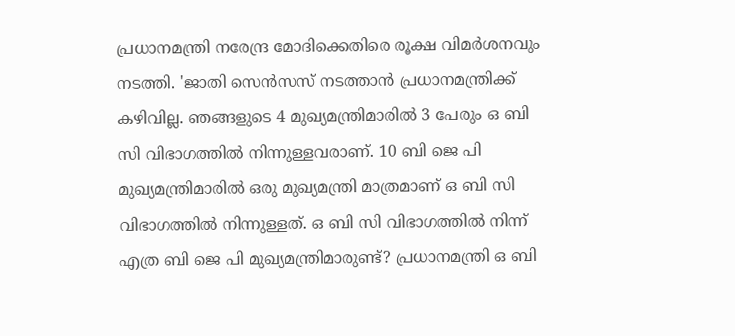പ്രധാനമന്ത്രി നരേന്ദ്ര മോദിക്കെതിരെ രൂക്ഷ വിമർശനവും നടത്തി. 'ജാതി സെൻസസ് നടത്താൻ പ്രധാനമന്ത്രിക്ക് കഴിവില്ല. ഞങ്ങളുടെ 4 മുഖ്യമന്ത്രിമാരിൽ 3 പേരും ഒ ബി സി വിഭാഗത്തിൽ നിന്നുള്ളവരാണ്. 10 ബി ജെ പി മുഖ്യമന്ത്രിമാരിൽ ഒരു മുഖ്യമന്ത്രി മാത്രമാണ് ഒ ബി സി വിഭാഗത്തിൽ നിന്നുള്ളത്. ഒ ബി സി വിഭാഗത്തിൽ നിന്ന് എത്ര ബി ജെ പി മുഖ്യമന്ത്രിമാരുണ്ട്? പ്രധാനമന്ത്രി ഒ ബി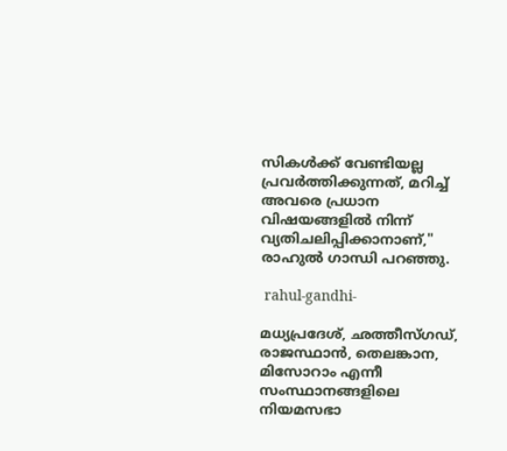സികൾക്ക് വേണ്ടിയല്ല പ്രവർത്തിക്കുന്നത്, മറിച്ച് അവരെ പ്രധാന വിഷയങ്ങളിൽ നിന്ന് വ്യതിചലിപ്പിക്കാനാണ്," രാഹുല്‍ ഗാന്ധി പറഞ്ഞു.

 rahul-gandhi-

മധ്യപ്രദേശ്, ഛത്തീസ്ഗഡ്, രാജസ്ഥാൻ, തെലങ്കാന, മിസോറാം എന്നീ സംസ്ഥാനങ്ങളിലെ നിയമസഭാ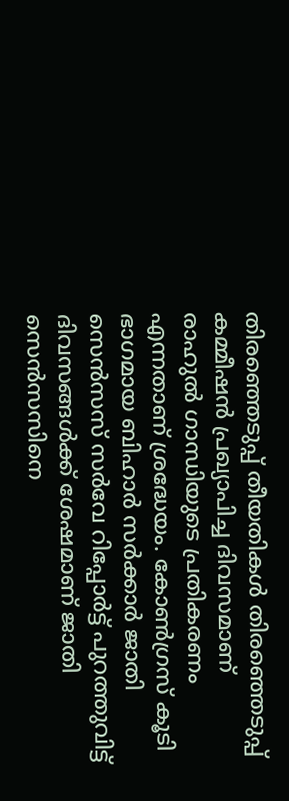തിരഞ്ഞെടുപ്പ് തീയതികൾ തിരഞ്ഞെടുപ്പ് കമ്മീഷൻ പ്രഖ്യാപിച്ച ദിവസമാണ് രാഹുല്‍ ഗാന്ധിയുടെ പ്രതികരണം എന്നതാണ് ശ്രദ്ധേയം. കോൺഗ്രസ് കൂടി ഭാഗമായ ബിഹാർ സർക്കാർ ജാതി സെൻസസ് സർവേ റിപ്പോർട്ട് പുറത്തുവിട്ട് ദിവസങ്ങൾക്ക് ശേഷമാണ് ജാതി സെൻസസിനെ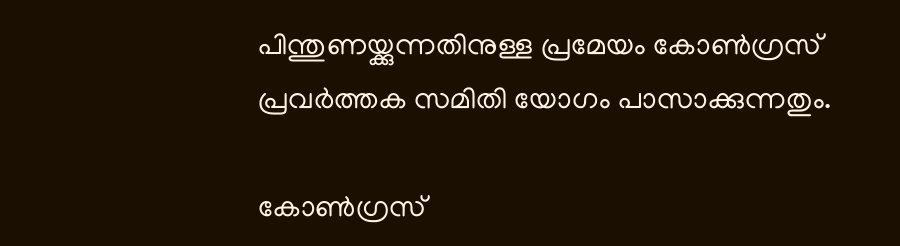പിന്തുണയ്ക്കുന്നതിനുള്ള പ്രമേയം കോണ്‍ഗ്രസ് പ്രവർത്തക സമിതി യോഗം പാസാക്കുന്നതും.

കോൺഗ്രസ്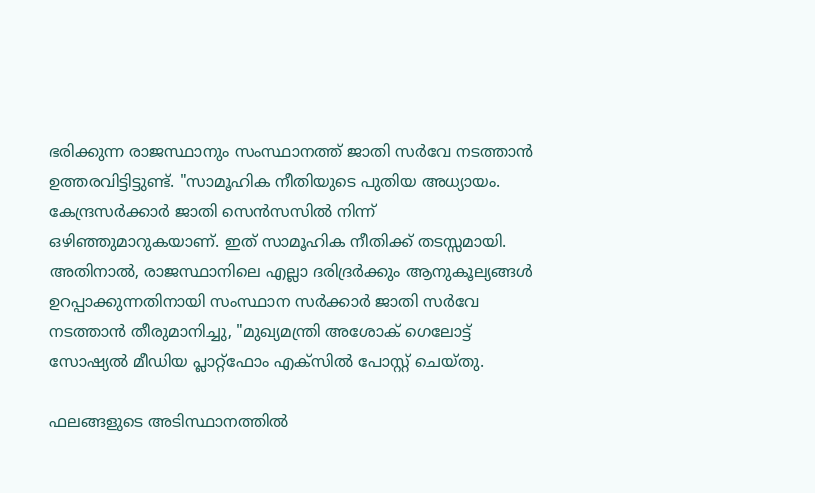ഭരിക്കുന്ന രാജസ്ഥാനും സംസ്ഥാനത്ത് ജാതി സർവേ നടത്താൻ ഉത്തരവിട്ടിട്ടുണ്ട്. "സാമൂഹിക നീതിയുടെ പുതിയ അധ്യായം. കേന്ദ്രസർക്കാർ ജാതി സെൻസസിൽ നിന്ന് ഒഴിഞ്ഞുമാറുകയാണ്. ഇത് സാമൂഹിക നീതിക്ക് തടസ്സമായി. അതിനാൽ, രാജസ്ഥാനിലെ എല്ലാ ദരിദ്രർക്കും ആനുകൂല്യങ്ങൾ ഉറപ്പാക്കുന്നതിനായി സംസ്ഥാന സർക്കാർ ജാതി സർവേ നടത്താൻ തീരുമാനിച്ചു, "മുഖ്യമന്ത്രി അശോക് ഗെലോട്ട് സോഷ്യൽ മീഡിയ പ്ലാറ്റ്‌ഫോം എക്‌സിൽ പോസ്റ്റ് ചെയ്തു.

ഫലങ്ങളുടെ അടിസ്ഥാനത്തിൽ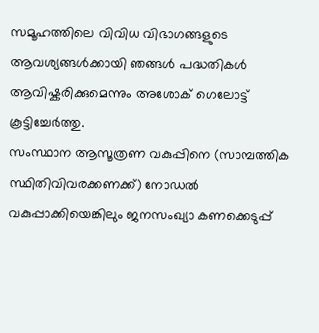സമൂഹത്തിലെ വിവിധ വിഭാഗങ്ങളുടെ ആവശ്യങ്ങൾക്കായി ഞങ്ങൾ പദ്ധതികൾ ആവിഷ്കരിക്കുമെന്നും അശോക് ഗെലോട്ട് കൂട്ടിച്ചേർത്തു.
സംസ്ഥാന ആസൂത്രണ വകുപ്പിനെ (സാമ്പത്തിക സ്ഥിതിവിവരക്കണക്ക്) നോഡൽ വകുപ്പാക്കിയെങ്കിലും ജനസംഖ്യാ കണക്കെടുപ്പ്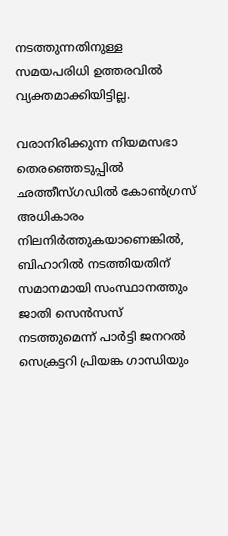നടത്തുന്നതിനുള്ള സമയപരിധി ഉത്തരവില്‍ വ്യക്തമാക്കിയിട്ടില്ല.

വരാനിരിക്കുന്ന നിയമസഭാ തെരഞ്ഞെടുപ്പിൽ ഛത്തീസ്ഗഡിൽ കോൺഗ്രസ് അധികാരം നിലനിർത്തുകയാണെങ്കിൽ, ബിഹാറിൽ നടത്തിയതിന് സമാനമായി സംസ്ഥാനത്തും ജാതി സെൻസസ് നടത്തുമെന്ന് പാർട്ടി ജനറൽ സെക്രട്ടറി പ്രിയങ്ക ഗാന്ധിയും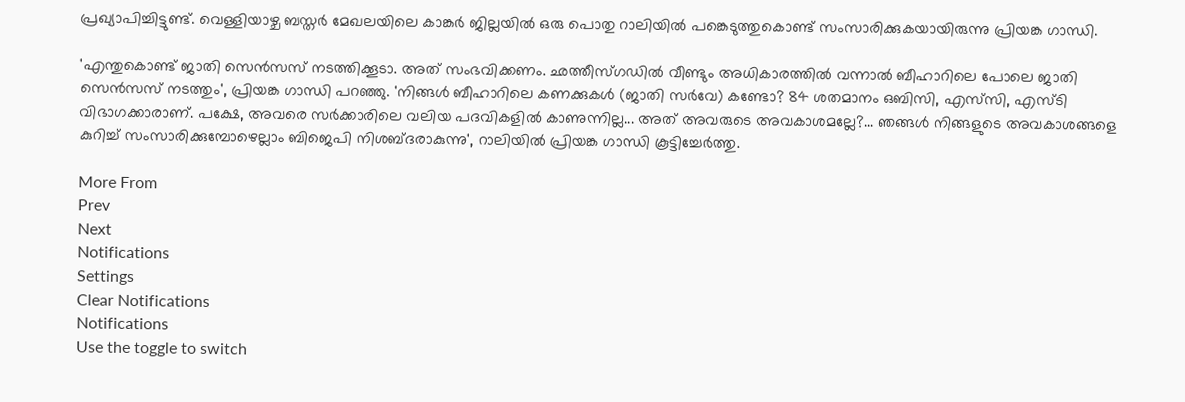പ്രഖ്യാപിച്ചിട്ടുണ്ട്. വെള്ളിയാഴ്ച ബസ്തർ മേഖലയിലെ കാങ്കർ ജില്ലയിൽ ഒരു പൊതു റാലിയിൽ പങ്കെടുത്തുകൊണ്ട് സംസാരിക്കുകയായിരുന്നു പ്രിയങ്ക ഗാന്ധി.

'എന്തുകൊണ്ട് ജാതി സെൻസസ് നടത്തിക്കൂടാ. അത് സംഭവിക്കണം. ഛത്തീസ്ഗഡിൽ വീണ്ടും അധികാരത്തിൽ വന്നാൽ ബീഹാറിലെ പോലെ ജാതി സെൻസസ് നടത്തും', പ്രിയങ്ക ഗാന്ധി പറഞ്ഞു. 'നിങ്ങൾ ബീഹാറിലെ കണക്കുകൾ (ജാതി സർവേ) കണ്ടോ? 84 ശതമാനം ഒബിസി, എസ്‌സി, എസ്ടി വിഭാഗക്കാരാണ്. പക്ഷേ, അവരെ സർക്കാരിലെ വലിയ പദവികളിൽ കാണുന്നില്ല... അത് അവരുടെ അവകാശമല്ലേ?... ഞങ്ങൾ നിങ്ങളുടെ അവകാശങ്ങളെ കുറിച്ച് സംസാരിക്കുമ്പോഴെല്ലാം ബിജെപി നിശബ്ദരാകുന്നു', റാലിയില്‍ പ്രിയങ്ക ഗാന്ധി കൂട്ടിച്ചേർത്തു.

More From
Prev
Next
Notifications
Settings
Clear Notifications
Notifications
Use the toggle to switch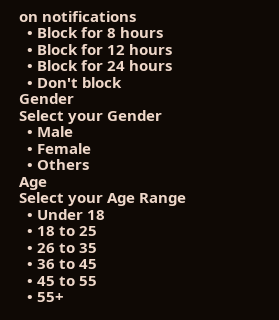on notifications
  • Block for 8 hours
  • Block for 12 hours
  • Block for 24 hours
  • Don't block
Gender
Select your Gender
  • Male
  • Female
  • Others
Age
Select your Age Range
  • Under 18
  • 18 to 25
  • 26 to 35
  • 36 to 45
  • 45 to 55
  • 55+